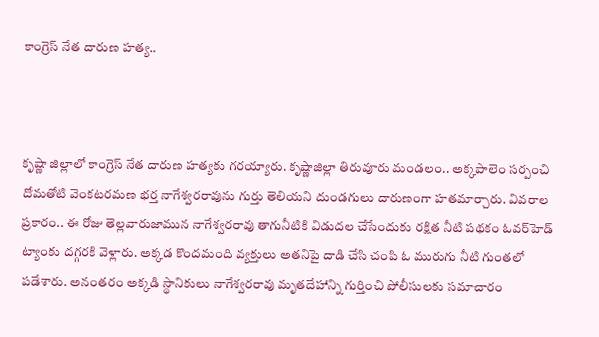కాంగ్రెస్ నేత దారుణ హత్య..



కృష్ణా జిల్లాలో కాంగ్రెస్ నేత దారుణ హత్యకు గరయ్యారు. కృష్ణాజిల్లా తిరువూరు మండలం.. అక్కపాలెం సర్పంచి దోమతోటి వెంకటరమణ భర్త నాగేశ్వరరావును గుర్తు తెలియని దుండగులు దారుణంగా హతమార్చారు. వివరాల ప్రకారం.. ఈ రోజు తెల్లవారుజామున నాగేశ్వరరావు తాగునీటికి విడుదల చేసేందుకు రక్షిత నీటి పథకం ఓవర్‌హెడ్‌ ట్యాంకు దగ్గరకి వెళ్లారు. అక్కడ కొందమంది వ్యక్తులు అతనిపై దాడి చేసి చంపి ఓ మురుగు నీటి గుంతలో పడేశారు. అనంతరం అక్కడి స్థానికులు నాగేశ్వరరావు మృతదేహాన్ని గుర్తించి పోలీసులకు సమాచారం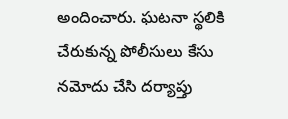అందించారు. ఘటనా స్థలికి చేరుకున్న పోలీసులు కేసు నమోదు చేసి దర్యాప్తు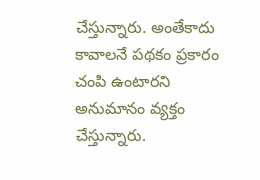చేస్తున్నారు. అంతేకాదు కావాలనే పథకం ప్రకారం చంపి ఉంటారని అనుమానం వ్యక్తం చేస్తున్నారు.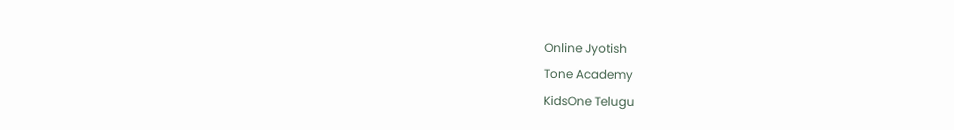Online Jyotish
Tone Academy
KidsOne Telugu